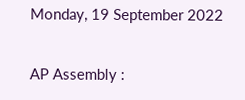Monday, 19 September 2022

AP Assembly :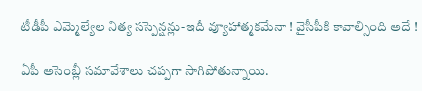టీడీపీ ఎమ్మెల్యేల నిత్య సస్పెన్షన్లు-ఇదీ వ్యూహాత్మకమేనా ! వైసీపీకి కావాల్సింది అదే !

ఏపీ అసెంబ్లీ సమావేశాలు చప్పగా సాగిపోతున్నాయి.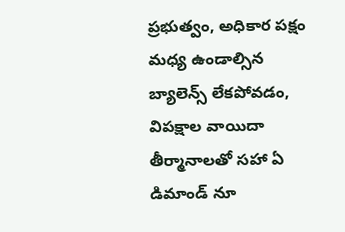ప్రభుత్వం, అధికార పక్షం మధ్య ఉండాల్సిన బ్యాలెన్స్ లేకపోవడం, విపక్షాల వాయిదా తీర్మానాలతో సహా ఏ డిమాండ్ నూ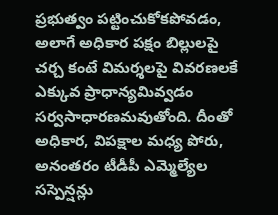ప్రభుత్వం పట్టించుకోకపోవడం, అలాగే అధికార పక్షం బిల్లులపై చర్చ కంటే విమర్శలపై వివరణలకే ఎక్కువ ప్రాధాన్యమివ్వడం సర్వసాధారణమవుతోంది. దీంతో అధికార, విపక్షాల మధ్య పోరు, అనంతరం టీడీపీ ఎమ్మెల్యేల సస్పెన్షన్లు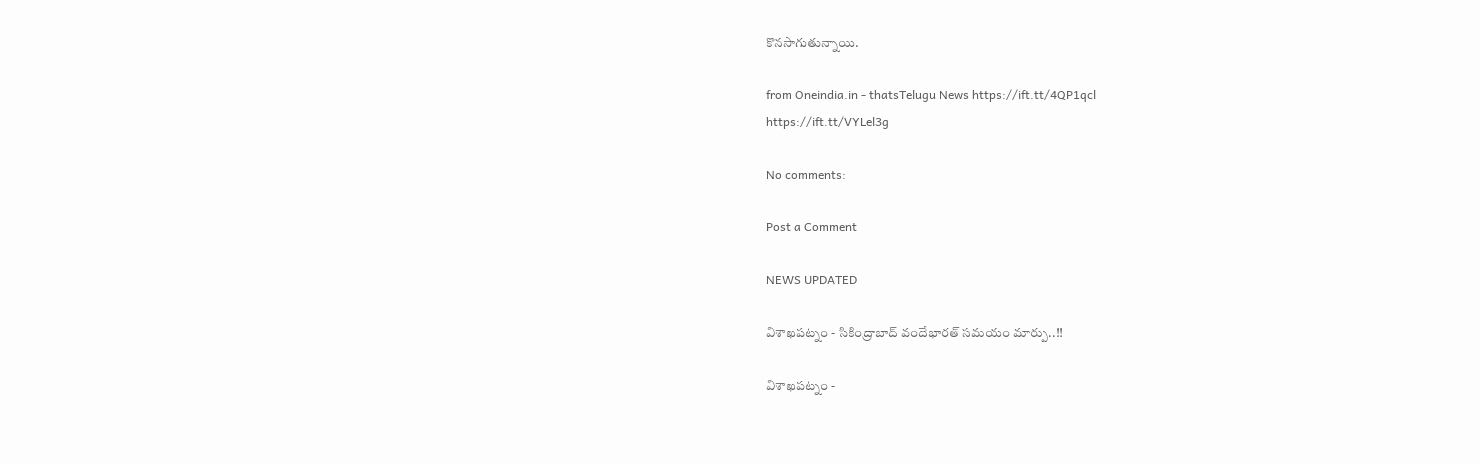కొనసాగుతున్నాయి.

from Oneindia.in - thatsTelugu News https://ift.tt/4QP1qcl
https://ift.tt/VYLel3g

No comments:

Post a Comment

NEWS UPDATED

విశాఖపట్నం - సికింద్రాబాద్ వందేభారత్ సమయం మార్పు..!!

విశాఖపట్నం -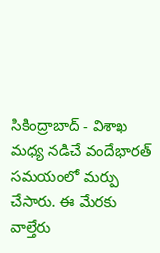సికింద్రాబాద్ - విశాఖ మధ్య నడిచే వందేభారత్ సమయంలో మర్పు చేసారు. ఈ మేరకు వాల్తేరు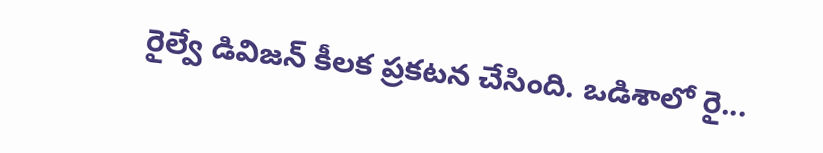రైల్వే డివిజన్ కీలక ప్రకటన చేసింది. ఒడిశాలో రై...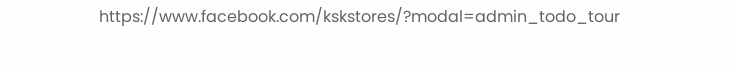https://www.facebook.com/kskstores/?modal=admin_todo_tour